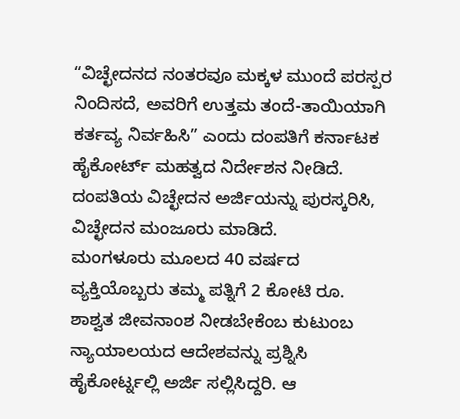“ವಿಚ್ಛೇದನದ ನಂತರವೂ ಮಕ್ಕಳ ಮುಂದೆ ಪರಸ್ಪರ ನಿಂದಿಸದೆ, ಅವರಿಗೆ ಉತ್ತಮ ತಂದೆ-ತಾಯಿಯಾಗಿ ಕರ್ತವ್ಯ ನಿರ್ವಹಿಸಿ” ಎಂದು ದಂಪತಿಗೆ ಕರ್ನಾಟಕ ಹೈಕೋರ್ಟ್ ಮಹತ್ವದ ನಿರ್ದೇಶನ ನೀಡಿದೆ. ದಂಪತಿಯ ವಿಚ್ಛೇದನ ಅರ್ಜಿಯನ್ನು ಪುರಸ್ಕರಿಸಿ, ವಿಚ್ಛೇದನ ಮಂಜೂರು ಮಾಡಿದೆ.
ಮಂಗಳೂರು ಮೂಲದ 40 ವರ್ಷದ ವ್ಯಕ್ತಿಯೊಬ್ಬರು ತಮ್ಮ ಪತ್ನಿಗೆ 2 ಕೋಟಿ ರೂ. ಶಾಶ್ವತ ಜೀವನಾಂಶ ನೀಡಬೇಕೆಂಬ ಕುಟುಂಬ ನ್ಯಾಯಾಲಯದ ಆದೇಶವನ್ನು ಪ್ರಶ್ನಿಸಿ ಹೈಕೋರ್ಟ್ನಲ್ಲಿ ಅರ್ಜಿ ಸಲ್ಲಿಸಿದ್ದರಿ. ಆ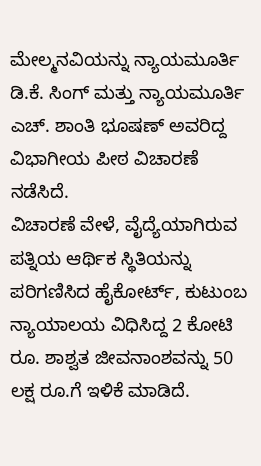ಮೇಲ್ಮನವಿಯನ್ನು ನ್ಯಾಯಮೂರ್ತಿ ಡಿ.ಕೆ. ಸಿಂಗ್ ಮತ್ತು ನ್ಯಾಯಮೂರ್ತಿ ಎಚ್. ಶಾಂತಿ ಭೂಷಣ್ ಅವರಿದ್ದ ವಿಭಾಗೀಯ ಪೀಠ ವಿಚಾರಣೆ ನಡೆಸಿದೆ.
ವಿಚಾರಣೆ ವೇಳೆ, ವೈದ್ಯೆಯಾಗಿರುವ ಪತ್ನಿಯ ಆರ್ಥಿಕ ಸ್ಥಿತಿಯನ್ನು ಪರಿಗಣಿಸಿದ ಹೈಕೋರ್ಟ್, ಕುಟುಂಬ ನ್ಯಾಯಾಲಯ ವಿಧಿಸಿದ್ದ 2 ಕೋಟಿ ರೂ. ಶಾಶ್ವತ ಜೀವನಾಂಶವನ್ನು 50 ಲಕ್ಷ ರೂ.ಗೆ ಇಳಿಕೆ ಮಾಡಿದೆ.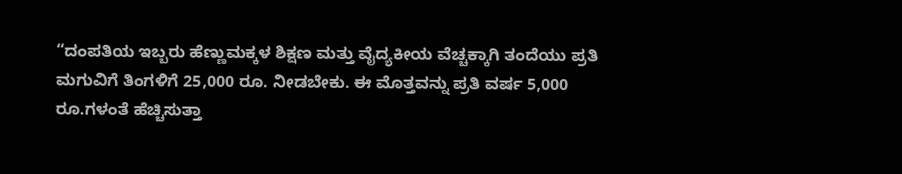“ದಂಪತಿಯ ಇಬ್ಬರು ಹೆಣ್ಣುಮಕ್ಕಳ ಶಿಕ್ಷಣ ಮತ್ತು ವೈದ್ಯಕೀಯ ವೆಚ್ಚಕ್ಕಾಗಿ ತಂದೆಯು ಪ್ರತಿ ಮಗುವಿಗೆ ತಿಂಗಳಿಗೆ 25,000 ರೂ. ನೀಡಬೇಕು. ಈ ಮೊತ್ತವನ್ನು ಪ್ರತಿ ವರ್ಷ 5,000 ರೂ.ಗಳಂತೆ ಹೆಚ್ಚಿಸುತ್ತಾ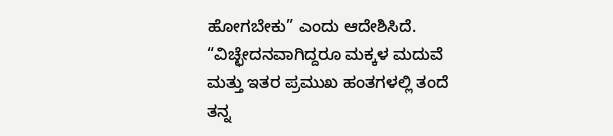ಹೋಗಬೇಕು” ಎಂದು ಆದೇಶಿಸಿದೆ.
“ವಿಚ್ಛೇದನವಾಗಿದ್ದರೂ ಮಕ್ಕಳ ಮದುವೆ ಮತ್ತು ಇತರ ಪ್ರಮುಖ ಹಂತಗಳಲ್ಲಿ ತಂದೆ ತನ್ನ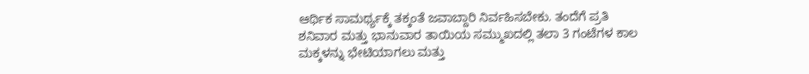ಆರ್ಥಿಕ ಸಾಮರ್ಥ್ಯಕ್ಕೆ ತಕ್ಕಂತೆ ಜವಾಬ್ದಾರಿ ನಿರ್ವಹಿಸಬೇಕು. ತಂದೆಗೆ ಪ್ರತಿ ಶನಿವಾರ ಮತ್ತು ಭಾನುವಾರ ತಾಯಿಯ ಸಮ್ಮುಖದಲ್ಲಿ ತಲಾ 3 ಗಂಟೆಗಳ ಕಾಲ ಮಕ್ಕಳನ್ನು ಭೇಟಿಯಾಗಲು ಮತ್ತು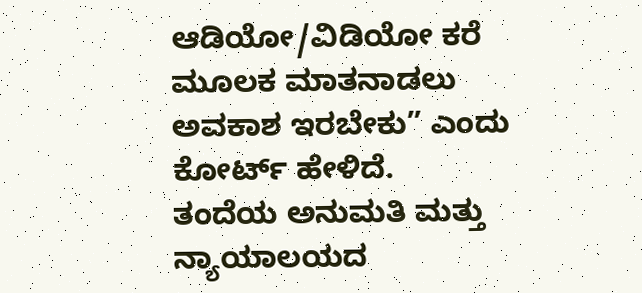ಆಡಿಯೋ/ವಿಡಿಯೋ ಕರೆ ಮೂಲಕ ಮಾತನಾಡಲು ಅವಕಾಶ ಇರಬೇಕು” ಎಂದು ಕೋರ್ಟ್ ಹೇಳಿದೆ.
ತಂದೆಯ ಅನುಮತಿ ಮತ್ತು ನ್ಯಾಯಾಲಯದ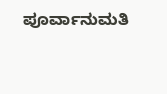ಪೂರ್ವಾನುಮತಿ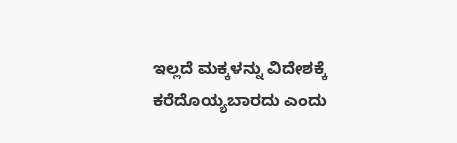ಇಲ್ಲದೆ ಮಕ್ಕಳನ್ನು ವಿದೇಶಕ್ಕೆ ಕರೆದೊಯ್ಯಬಾರದು ಎಂದು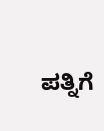ಪತ್ನಿಗೆ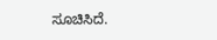ಸೂಚಿಸಿದೆ.